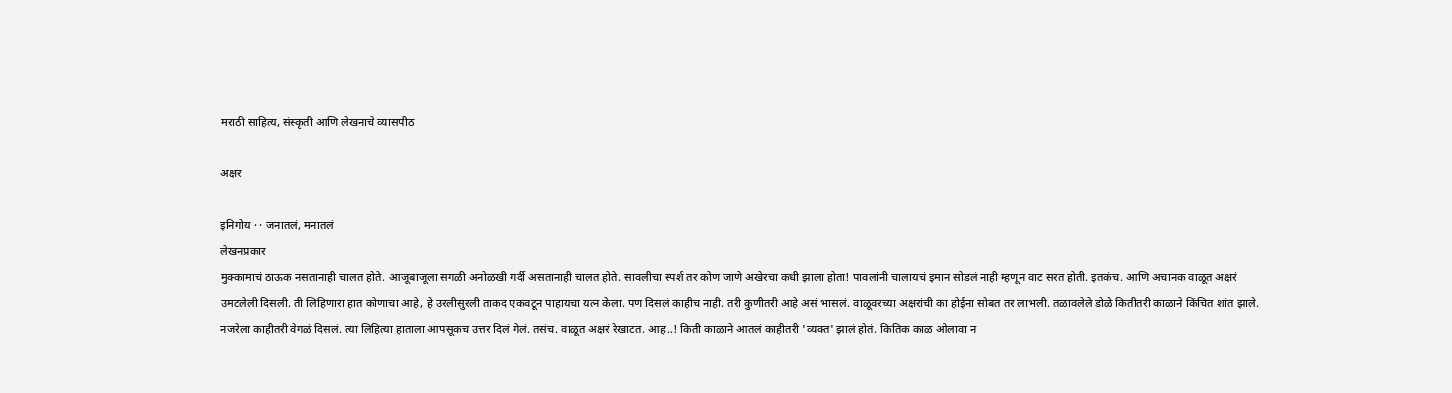मराठी साहित्य, संस्कृती आणि लेखनाचे व्यासपीठ

अक्षर

इनिगोय · · जनातलं, मनातलं
लेखनप्रकार
मुक्कामाचं ठाऊक नसतानाही चालत होते. आजूबाजूला सगळी अनोळखी गर्दी असतानाही चालत होते. सावलीचा स्पर्श तर कोण जाणे अखेरचा कधी झाला होता! पावलांनी चालायचं इमान सोडलं नाही म्हणून वाट सरत होती. इतकंच. आणि अचानक वाळूत अक्षरं उमटलेली दिसली. ती लिहिणारा हात कोणाचा आहे, हे उरलीसुरली ताकद एकवटून पाहायचा यत्न केला. पण दिसलं काहीच नाही. तरी कुणीतरी आहे असं भासलं. वाळूवरच्या अक्षरांची का होईना सोबत तर लाभली. तळावलेले डोळे कितीतरी काळाने किंचित शांत झाले. नजरेला काहीतरी वेगळं दिसलं. त्या लिहित्या हाताला आपसूकच उत्तर दिलं गेलं. तसंच. वाळूत अक्षरं रेखाटत. आह..! किती काळाने आतलं काहीतरी 'व्यक्त' झालं होतं. कितिक काळ ओलावा न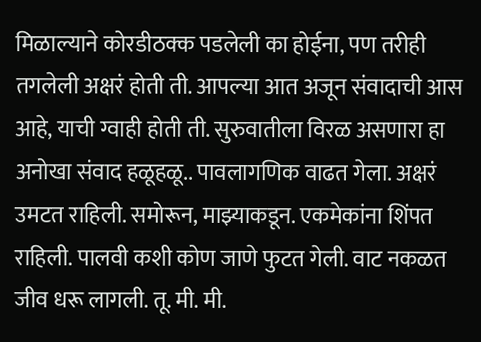मिळाल्याने कोरडीठक्क पडलेली का होईना, पण तरीही तगलेली अक्षरं होती ती. आपल्या आत अजून संवादाची आस आहे, याची ग्वाही होती ती. सुरुवातीला विरळ असणारा हा अनोखा संवाद हळूहळू.. पावलागणिक वाढत गेला. अक्षरं उमटत राहिली. समोरून, माझ्याकडून. एकमेकांना शिंपत राहिली. पालवी कशी कोण जाणे फुटत गेली. वाट नकळत जीव धरू लागली. तू. मी. मी.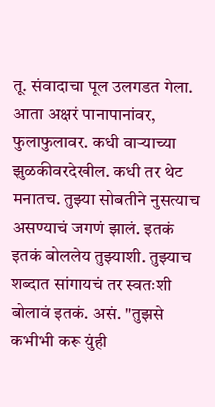तू. संवादाचा पूल उलगडत गेला. आता अक्षरं पानापानांवर, फुलाफुलावर. कधी वार्‍याच्या झुळकीवरदेखील. कधी तर थेट मनातच. तुझ्या सोबतीने नुसत्याच असण्याचं जगणं झालं. इतकं इतकं बोललेय तुझ्याशी. तुझ्याच शब्दात सांगायचं तर स्वतःशी बोलावं इतकं. असं. "तुझसे कभीभी करू युंही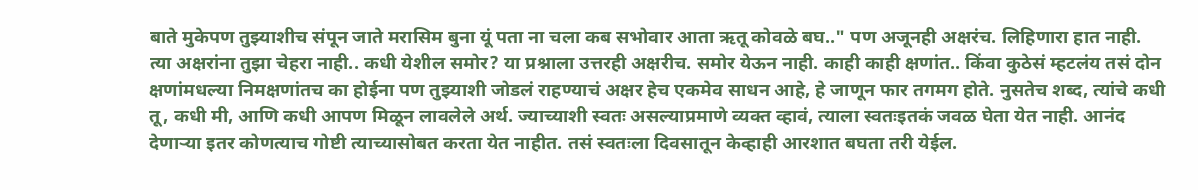बाते मुकेपण तुझ्याशीच संपून जाते मरासिम बुना यूं पता ना चला कब सभोवार आता ऋतू कोवळे बघ.." पण अजूनही अक्षरंच. लिहिणारा हात नाही. त्या अक्षरांना तुझा चेहरा नाही.. कधी येशील समोर? या प्रश्नाला उत्तरही अक्षरीच. समोर येऊन नाही. काही काही क्षणांत.. किंवा कुठेसं म्हटलंय तसं दोन क्षणांमधल्या निमक्षणांतच का होईना पण तुझ्याशी जोडलं राहण्याचं अक्षर हेच एकमेव साधन आहे, हे जाणून फार तगमग होते. नुसतेच शब्द, त्यांचे कधी तू, कधी मी, आणि कधी आपण मिळून लावलेले अर्थ. ज्याच्याशी स्वतः असल्याप्रमाणे व्यक्त व्हावं, त्याला स्वतःइतकं जवळ घेता येत नाही. आनंद देणार्‍या इतर कोणत्याच गोष्टी त्याच्यासोबत करता येत नाहीत. तसं स्वतःला दिवसातून केव्हाही आरशात बघता तरी येईल.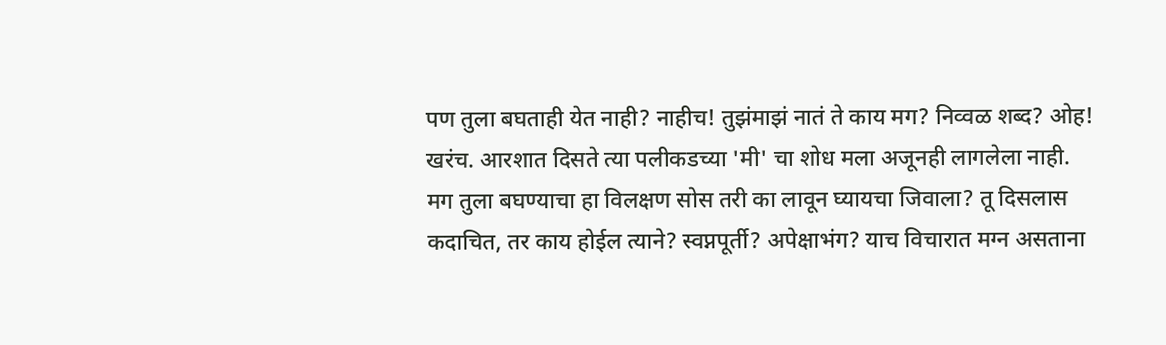पण तुला बघताही येत नाही? नाहीच! तुझंमाझं नातं ते काय मग? निव्वळ शब्द? ओह! खरंच. आरशात दिसते त्या पलीकडच्या 'मी' चा शोध मला अजूनही लागलेला नाही. मग तुला बघण्याचा हा विलक्षण सोस तरी का लावून घ्यायचा जिवाला? तू दिसलास कदाचित, तर काय होईल त्याने? स्वप्नपूर्ती? अपेक्षाभंग? याच विचारात मग्न असताना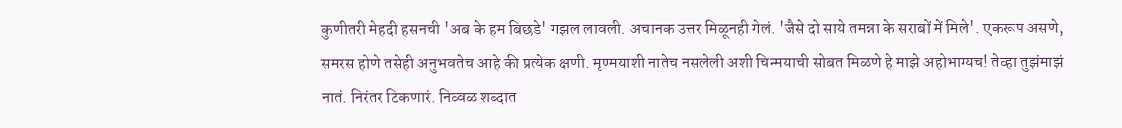कुणीतरी मेहदी हसनची 'अब के हम बिछडे' गझल लावली. अचानक उत्तर मिळूनही गेलं. 'जैसे दो साये तमन्ना के सराबों में मिले'. एकरूप असणे, समरस होणे तसेही अनुभवतेच आहे की प्रत्येक क्षणी. मृण्मयाशी नातेच नसलेली अशी चिन्मयाची सोबत मिळणे हे माझे अहोभाग्यच! तेव्हा तुझंमाझं नातं. निरंतर टिकणारं. निव्वळ शब्दात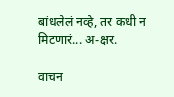बांधलेलं नव्हे, तर कधी न मिटणारं... अ-क्षर.

वाचन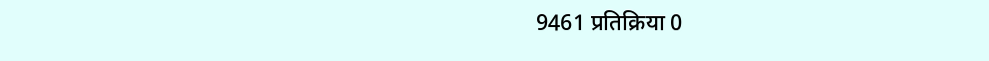9461 प्रतिक्रिया 0